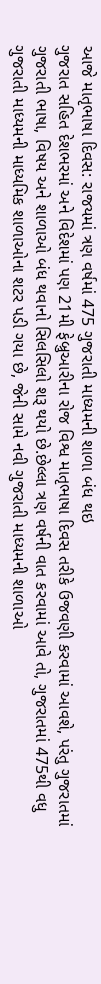આજે માતૃભાષા દિવસ: રાજયમાં ત્રણ વર્ષમાં 475 ગુજરાતી માધ્યમની શાળા બંધ થઇ
ગુજરાત સહિત દેશભરમાં અને વિદેશમાં પણ 21મી ફેબ્રુઆરીના રોજ વિશ્વ માતૃભાષા દિવસ તરીકે ઉજવણી કરવામાં આવશે, પરંતુ ગુજરાતમાં ગુજરાતી ભાષા, વિષય અને શાળાઓ બંધ થવાનો સિલસિલો શરૂ થયો છે.છેલ્લા ત્રણ વર્ષની વાત કરવામાં આવે તો, ગુજરાતમાં 475થી વધુ ગુજરાતી માધ્યમની માધ્યમિક શાળાઓના શટર પડી ગયા છે, જેની સામે નવી ગુજરાતી માધ્યમની શાળાઓ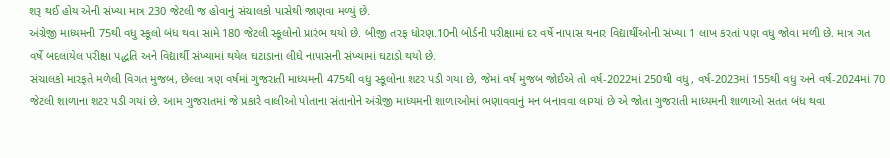શરૂ થઈ હોય એની સંખ્યા માત્ર 230 જેટલી જ હોવાનું સંચાલકો પાસેથી જાણવા મળ્યું છે.
અંગ્રેજી માધ્યમની 75થી વધુ સ્કૂલો બંધ થવા સામે 180 જેટલી સ્કૂલોનો પ્રારંભ થયો છે. બીજી તરફ ધોરણ.10ની બોર્ડની પરીક્ષામાં દર વર્ષે નાપાસ થનાર વિદ્યાર્થીઓની સંખ્યા 1 લાખ કરતાં પણ વધુ જોવા મળી છે. માત્ર ગત વર્ષે બદલાયેલ પરીક્ષા પદ્ધતિ અને વિદ્યાર્થી સંખ્યામાં થયેલ ઘટાડાના લીધે નાપાસની સંખ્યામાં ઘટાડો થયો છે.
સંચાલકો મારફતે મળેલી વિગત મુજબ, છેલ્લા ત્રણ વર્ષમાં ગુજરાતી માધ્યમની 475થી વધુ સ્કૂલોના શટર પડી ગયા છે, જેમાં વર્ષ મુજબ જોઈએ તો વર્ષ-2022માં 250થી વધુ, વર્ષ-2023માં 155થી વધુ અને વર્ષ-2024માં 70 જેટલી શાળાના શટર પડી ગયાં છે. આમ ગુજરાતમાં જે પ્રકારે વાલીઓ પોતાના સંતાનોને અંગ્રેજી માધ્યમની શાળાઓમાં ભણાવવાનું મન બનાવવા લાગ્યાં છે એ જોતા ગુજરાતી માધ્યમની શાળાઓ સતત બંધ થવા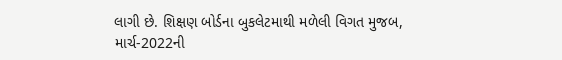લાગી છે. શિક્ષણ બોર્ડના બુકલેટમાથી મળેલી વિગત મુજબ, માર્ચ-2022ની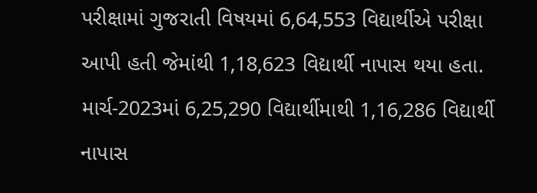પરીક્ષામાં ગુજરાતી વિષયમાં 6,64,553 વિદ્યાર્થીએ પરીક્ષા આપી હતી જેમાંથી 1,18,623 વિદ્યાર્થી નાપાસ થયા હતા. માર્ચ-2023માં 6,25,290 વિદ્યાર્થીમાથી 1,16,286 વિદ્યાર્થી નાપાસ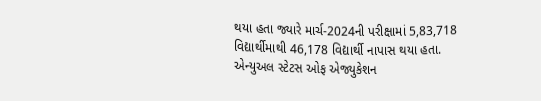થયા હતા જ્યારે માર્ચ-2024ની પરીક્ષામાં 5,83,718 વિદ્યાર્થીમાથી 46,178 વિદ્યાર્થી નાપાસ થયા હતા.
એન્યુઅલ સ્ટેટસ ઓફ એજ્યુકેશન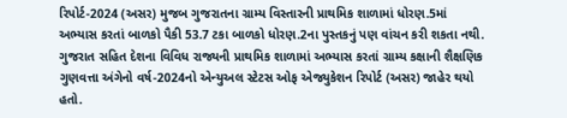રિપોર્ટ-2024 (અસર) મુજબ ગુજરાતના ગ્રામ્ય વિસ્તારની પ્રાથમિક શાળામાં ધોરણ.5માં અભ્યાસ કરતાં બાળકો પૈકી 53.7 ટકા બાળકો ધોરણ.2ના પુસ્તકનું પણ વાંચન કરી શકતા નથી. ગુજરાત સહિત દેશના વિવિધ રાજ્યની પ્રાથમિક શાળામાં અભ્યાસ કરતાં ગ્રામ્ય કક્ષાની શૈક્ષણિક ગુણવત્તા અંગેનો વર્ષ-2024નો એન્યુઅલ સ્ટેટસ ઓફ એજ્યુકેશન રિપોર્ટ (અસર) જાહેર થયો હતો.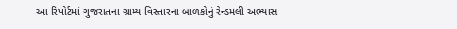આ રિપોર્ટમાં ગુજરાતના ગ્રામ્ય વિસ્તારના બાળકોનું રેન્ડમલી અભ્યાસ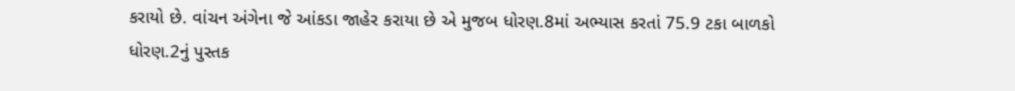કરાયો છે. વાંચન અંગેના જે આંકડા જાહેર કરાયા છે એ મુજબ ધોરણ.8માં અભ્યાસ કરતાં 75.9 ટકા બાળકો ધોરણ.2નું પુસ્તક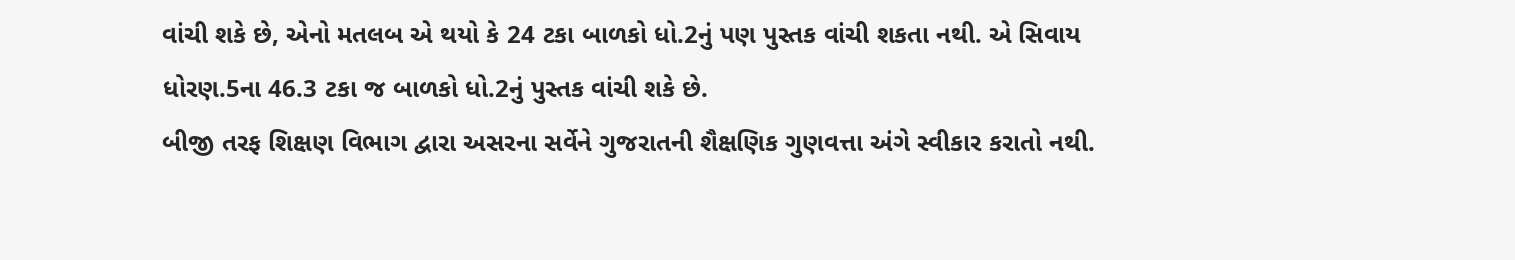વાંચી શકે છે, એનો મતલબ એ થયો કે 24 ટકા બાળકો ધો.2નું પણ પુસ્તક વાંચી શકતા નથી. એ સિવાય ધોરણ.5ના 46.3 ટકા જ બાળકો ધો.2નું પુસ્તક વાંચી શકે છે.
બીજી તરફ શિક્ષણ વિભાગ દ્વારા અસરના સર્વેને ગુજરાતની શૈક્ષણિક ગુણવત્તા અંગે સ્વીકાર કરાતો નથી.